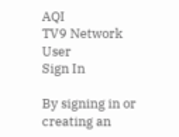AQI
TV9 Network
User
Sign In

By signing in or creating an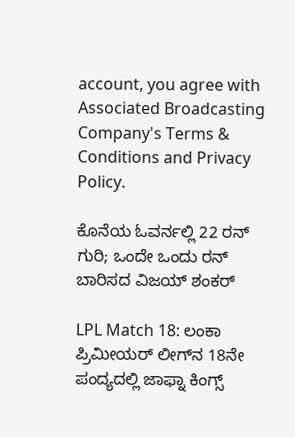account, you agree with Associated Broadcasting Company's Terms & Conditions and Privacy Policy.

ಕೊನೆಯ ಓವರ್ನಲ್ಲಿ 22 ರನ್ ಗುರಿ; ಒಂದೇ ಒಂದು ರನ್ ಬಾರಿಸದ ವಿಜಯ್ ಶಂಕರ್

LPL Match 18: ಲಂಕಾ ಪ್ರಿಮೀಯರ್ ಲೀಗ್‌ನ 18ನೇ ಪಂದ್ಯದಲ್ಲಿ ಜಾಫ್ನಾ ಕಿಂಗ್ಸ್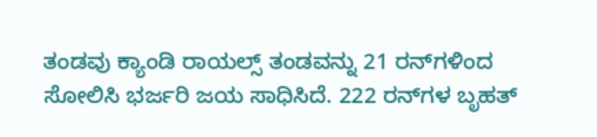ತಂಡವು ಕ್ಯಾಂಡಿ ರಾಯಲ್ಸ್ ತಂಡವನ್ನು 21 ರನ್‌ಗಳಿಂದ ಸೋಲಿಸಿ ಭರ್ಜರಿ ಜಯ ಸಾಧಿಸಿದೆ. 222 ರನ್‌ಗಳ ಬೃಹತ್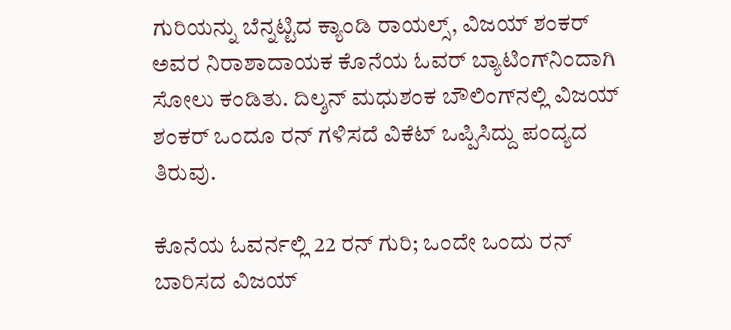ಗುರಿಯನ್ನು ಬೆನ್ನಟ್ಟಿದ ಕ್ಯಾಂಡಿ ರಾಯಲ್ಸ್, ವಿಜಯ್ ಶಂಕರ್ ಅವರ ನಿರಾಶಾದಾಯಕ ಕೊನೆಯ ಓವರ್ ಬ್ಯಾಟಿಂಗ್‌ನಿಂದಾಗಿ ಸೋಲು ಕಂಡಿತು. ದಿಲ್ಶನ್ ಮಧುಶಂಕ ಬೌಲಿಂಗ್‌ನಲ್ಲಿ ವಿಜಯ್ ಶಂಕರ್ ಒಂದೂ ರನ್ ಗಳಿಸದೆ ವಿಕೆಟ್ ಒಪ್ಪಿಸಿದ್ದು ಪಂದ್ಯದ ತಿರುವು.

ಕೊನೆಯ ಓವರ್ನಲ್ಲಿ 22 ರನ್ ಗುರಿ; ಒಂದೇ ಒಂದು ರನ್ ಬಾರಿಸದ ವಿಜಯ್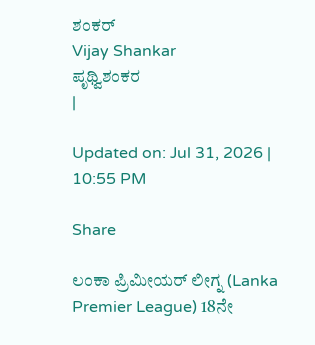ಶಂಕರ್
Vijay Shankar
ಪೃಥ್ವಿಶಂಕರ
|

Updated on: Jul 31, 2026 | 10:55 PM

Share

ಲಂಕಾ ಪ್ರಿಮೀಯರ್ ಲೀಗ್ನ (Lanka Premier League) 18ನೇ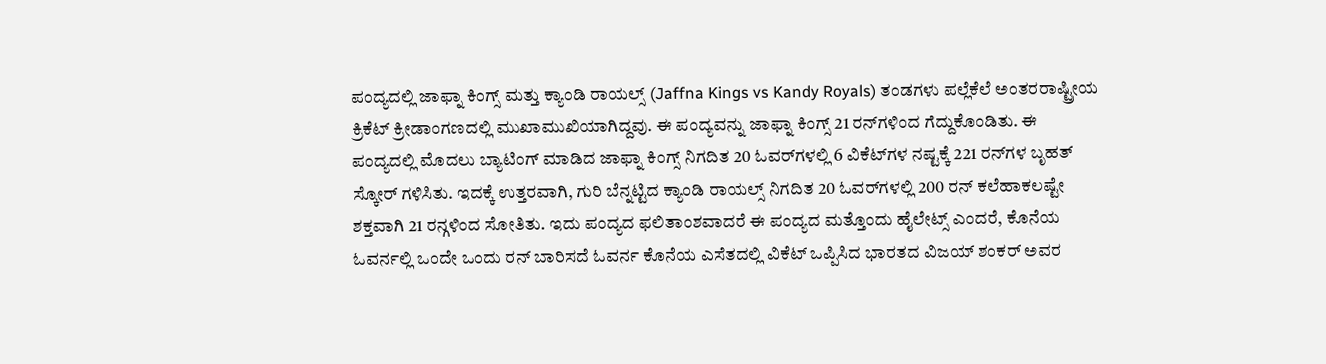ಪಂದ್ಯದಲ್ಲಿ ಜಾಫ್ನಾ ಕಿಂಗ್ಸ್ ಮತ್ತು ಕ್ಯಾಂಡಿ ರಾಯಲ್ಸ್ (Jaffna Kings vs Kandy Royals) ತಂಡಗಳು ಪಲ್ಲೆಕೆಲೆ ಅಂತರರಾಷ್ಟ್ರೀಯ ಕ್ರಿಕೆಟ್ ಕ್ರೀಡಾಂಗಣದಲ್ಲಿ ಮುಖಾಮುಖಿಯಾಗಿದ್ದವು. ಈ ಪಂದ್ಯವನ್ನು ಜಾಫ್ನಾ ಕಿಂಗ್ಸ್ 21 ರನ್‌ಗಳಿಂದ ಗೆದ್ದುಕೊಂಡಿತು. ಈ ಪಂದ್ಯದಲ್ಲಿ ಮೊದಲು ಬ್ಯಾಟಿಂಗ್ ಮಾಡಿದ ಜಾಫ್ನಾ ಕಿಂಗ್ಸ್ ನಿಗದಿತ 20 ಓವರ್‌ಗಳಲ್ಲಿ 6 ವಿಕೆಟ್‌ಗಳ ನಷ್ಟಕ್ಕೆ 221 ರನ್‌ಗಳ ಬೃಹತ್ ಸ್ಕೋರ್ ಗಳಿಸಿತು. ಇದಕ್ಕೆ ಉತ್ತರವಾಗಿ, ಗುರಿ ಬೆನ್ನಟ್ಟಿದ ಕ್ಯಾಂಡಿ ರಾಯಲ್ಸ್ ನಿಗದಿತ 20 ಓವರ್‌ಗಳಲ್ಲಿ 200 ರನ್‌ ಕಲೆಹಾಕಲಷ್ಟೇ ಶಕ್ತವಾಗಿ 21 ರನ್ಗಳಿಂದ ಸೋತಿತು. ಇದು ಪಂದ್ಯದ ಫಲಿತಾಂಶವಾದರೆ ಈ ಪಂದ್ಯದ ಮತ್ತೊಂದು ಹೈಲೇಟ್ಸ್ ಎಂದರೆ, ಕೊನೆಯ ಓವರ್ನಲ್ಲಿ ಒಂದೇ ಒಂದು ರನ್ ಬಾರಿಸದೆ ಓವರ್ನ ಕೊನೆಯ ಎಸೆತದಲ್ಲಿ ವಿಕೆಟ್ ಒಪ್ಪಿಸಿದ ಭಾರತದ ವಿಜಯ್ ಶಂಕರ್ ಅವರ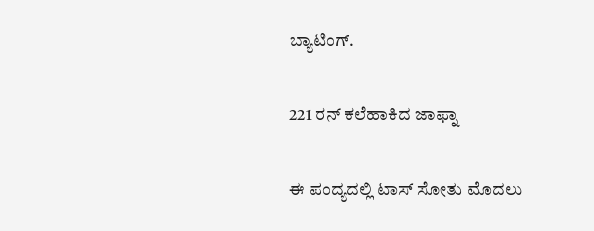ಬ್ಯಾಟಿಂಗ್.

221 ರನ್ ಕಲೆಹಾಕಿದ ಜಾಫ್ನಾ

ಈ ಪಂದ್ಯದಲ್ಲಿ ಟಾಸ್ ಸೋತು ಮೊದಲು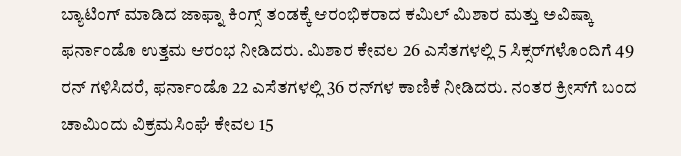ಬ್ಯಾಟಿಂಗ್ ಮಾಡಿದ ಜಾಫ್ನಾ ಕಿಂಗ್ಸ್ ತಂಡಕ್ಕೆ ಆರಂಭಿಕರಾದ ಕಮಿಲ್ ಮಿಶಾರ ಮತ್ತು ಅವಿಷ್ಕಾ ಫರ್ನಾಂಡೊ ಉತ್ತಮ ಆರಂಭ ನೀಡಿದರು. ಮಿಶಾರ ಕೇವಲ 26 ಎಸೆತಗಳಲ್ಲಿ 5 ಸಿಕ್ಸರ್‌ಗಳೊಂದಿಗೆ 49 ರನ್ ಗಳಿಸಿದರೆ, ಫರ್ನಾಂಡೊ 22 ಎಸೆತಗಳಲ್ಲಿ 36 ರನ್‌ಗಳ ಕಾಣಿಕೆ ನೀಡಿದರು. ನಂತರ ಕ್ರೀಸ್‌ಗೆ ಬಂದ ಚಾಮಿಂದು ವಿಕ್ರಮಸಿಂಘೆ ಕೇವಲ 15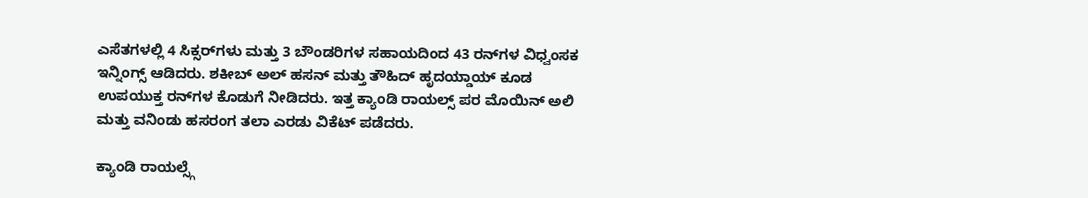ಎಸೆತಗಳಲ್ಲಿ 4 ಸಿಕ್ಸರ್‌ಗಳು ಮತ್ತು 3 ಬೌಂಡರಿಗಳ ಸಹಾಯದಿಂದ 43 ರನ್‌ಗಳ ವಿಧ್ವಂಸಕ ಇನ್ನಿಂಗ್ಸ್ ಆಡಿದರು. ಶಕೀಬ್ ಅಲ್ ಹಸನ್ ಮತ್ತು ತೌಹಿದ್ ಹೃದಯ್ಡಾಯ್ ಕೂಡ ಉಪಯುಕ್ತ ರನ್‌ಗಳ ಕೊಡುಗೆ ನೀಡಿದರು. ಇತ್ತ ಕ್ಯಾಂಡಿ ರಾಯಲ್ಸ್ ಪರ ಮೊಯಿನ್ ಅಲಿ ಮತ್ತು ವನಿಂಡು ಹಸರಂಗ ತಲಾ ಎರಡು ವಿಕೆಟ್ ಪಡೆದರು.

ಕ್ಯಾಂಡಿ ರಾಯಲ್ಸ್ಗೆ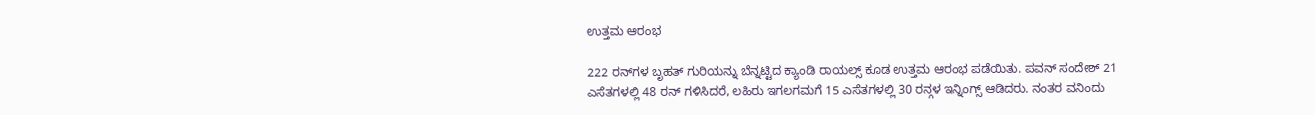ಉತ್ತಮ ಆರಂಭ

222 ರನ್‌ಗಳ ಬೃಹತ್ ಗುರಿಯನ್ನು ಬೆನ್ನಟ್ಟಿದ ಕ್ಯಾಂಡಿ ರಾಯಲ್ಸ್ ಕೂಡ ಉತ್ತಮ ಆರಂಭ ಪಡೆಯಿತು. ಪವನ್ ಸಂದೇಶ್ 21 ಎಸೆತಗಳಲ್ಲಿ 48 ರನ್ ಗಳಿಸಿದರೆ, ಲಹಿರು ಇಗಲಗಮಗೆ 15 ಎಸೆತಗಳಲ್ಲಿ 30 ರನ್ಗಳ ಇನ್ನಿಂಗ್ಸ್ ಆಡಿದರು. ನಂತರ ವನಿಂದು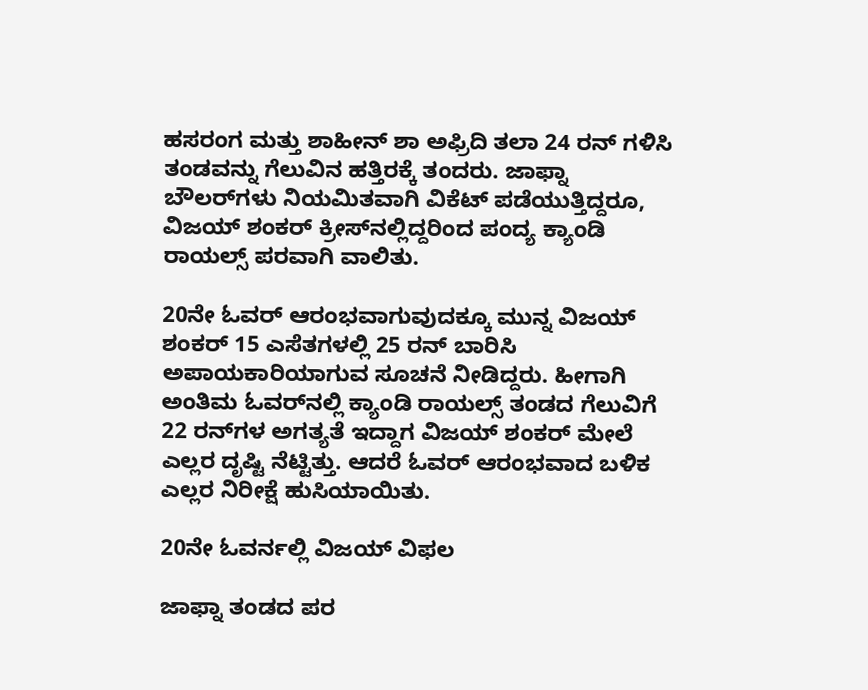ಹಸರಂಗ ಮತ್ತು ಶಾಹೀನ್ ಶಾ ಅಫ್ರಿದಿ ತಲಾ 24 ರನ್ ಗಳಿಸಿ ತಂಡವನ್ನು ಗೆಲುವಿನ ಹತ್ತಿರಕ್ಕೆ ತಂದರು. ಜಾಫ್ನಾ ಬೌಲರ್‌ಗಳು ನಿಯಮಿತವಾಗಿ ವಿಕೆಟ್ ಪಡೆಯುತ್ತಿದ್ದರೂ, ವಿಜಯ್ ಶಂಕರ್ ಕ್ರೀಸ್‌ನಲ್ಲಿದ್ದರಿಂದ ಪಂದ್ಯ ಕ್ಯಾಂಡಿ ರಾಯಲ್ಸ್ ಪರವಾಗಿ ವಾಲಿತು.

20ನೇ ಓವರ್ ಆರಂಭವಾಗುವುದಕ್ಕೂ ಮುನ್ನ ವಿಜಯ್ ಶಂಕರ್ 15 ಎಸೆತಗಳಲ್ಲಿ 25 ರನ್ ಬಾರಿಸಿ ಅಪಾಯಕಾರಿಯಾಗುವ ಸೂಚನೆ ನೀಡಿದ್ದರು. ಹೀಗಾಗಿ ಅಂತಿಮ ಓವರ್‌ನಲ್ಲಿ ಕ್ಯಾಂಡಿ ರಾಯಲ್ಸ್ ತಂಡದ ಗೆಲುವಿಗೆ 22 ರನ್‌ಗಳ ಅಗತ್ಯತೆ ಇದ್ದಾಗ ವಿಜಯ್ ಶಂಕರ್ ಮೇಲೆ ಎಲ್ಲರ ದೃಷ್ಟಿ ನೆಟ್ಟಿತ್ತು. ಆದರೆ ಓವರ್ ಆರಂಭವಾದ ಬಳಿಕ ಎಲ್ಲರ ನಿರೀಕ್ಷೆ ಹುಸಿಯಾಯಿತು.

20ನೇ ಓವರ್ನಲ್ಲಿ ವಿಜಯ್ ವಿಫಲ

ಜಾಫ್ನಾ ತಂಡದ ಪರ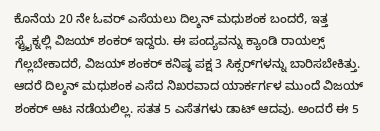ಕೊನೆಯ 20 ನೇ ಓವರ್ ಎಸೆಯಲು ದಿಲ್ಶನ್ ಮಧುಶಂಕ ಬಂದರೆ, ಇತ್ತ ಸ್ಟ್ರೈಕ್ನಲ್ಲಿ ವಿಜಯ್ ಶಂಕರ್ ಇದ್ದರು. ಈ ಪಂದ್ಯವನ್ನು ಕ್ಯಾಂಡಿ ರಾಯಲ್ಸ್ ಗೆಲ್ಲಬೇಕಾದರೆ, ವಿಜಯ್ ಶಂಕರ್ ಕನಿಷ್ಠ ಪಕ್ಷ 3 ಸಿಕ್ಸರ್‌ಗಳನ್ನು ಬಾರಿಸಬೇಕಿತ್ತು. ಆದರೆ ದಿಲ್ಶನ್ ಮಧುಶಂಕ ಎಸೆದ ನಿಖರವಾದ ಯಾರ್ಕರ್ಗಳ ಮುಂದೆ ವಿಜಯ್ ಶಂಕರ್ ಆಟ ನಡೆಯಲಿಲ್ಲ. ಸತತ 5 ಎಸೆತಗಳು ಡಾಟ್ ಆದವು. ಅಂದರೆ ಈ 5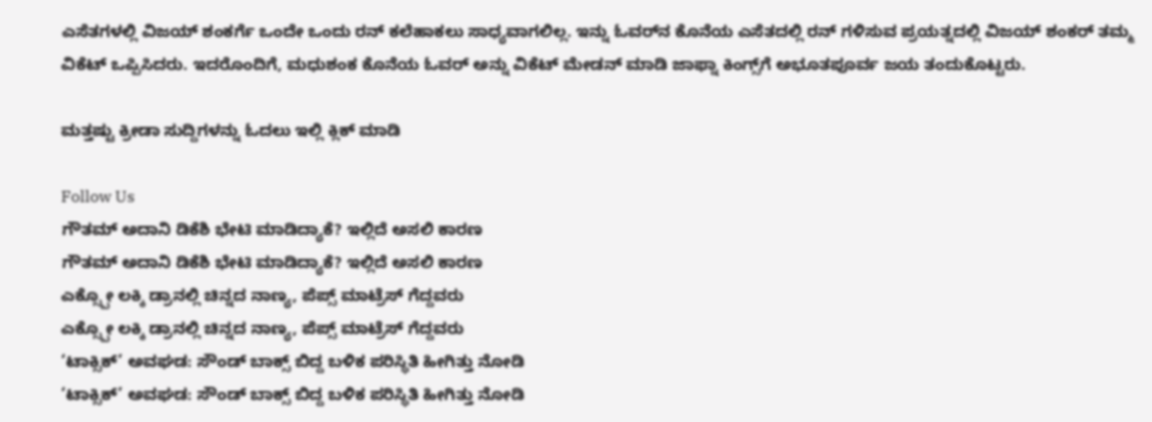ಎಸೆತಗಳಲ್ಲಿ ವಿಜಯ್ ಶಂಕರ್ಗೆ ಒಂದೇ ಒಂದು ರನ್ ಕಲೆಹಾಕಲು ಸಾಧ್ಯವಾಗಲಿಲ್ಲ. ಇನ್ನು ಓವರ್‌ನ ಕೊನೆಯ ಎಸೆತದಲ್ಲಿ ರನ್ ಗಳಿಸುವ ಪ್ರಯತ್ನದಲ್ಲಿ ವಿಜಯ್ ಶಂಕರ್ ತಮ್ಮ ವಿಕೆಟ್ ಒಪ್ಪಿಸಿದರು. ಇದರೊಂದಿಗೆ, ಮಧುಶಂಕ ಕೊನೆಯ ಓವರ್ ಅನ್ನು ವಿಕೆಟ್ ಮೇಡನ್ ಮಾಡಿ ಜಾಫ್ನಾ ಕಿಂಗ್ಸ್‌ಗೆ ಅಭೂತಪೂರ್ವ ಜಯ ತಂದುಕೊಟ್ಟರು.

ಮತ್ತಷ್ಟು ಕ್ರೀಡಾ ಸುದ್ದಿಗಳನ್ನು ಓದಲು ಇಲ್ಲಿ ಕ್ಲಿಕ್ ಮಾಡಿ

Follow Us
ಗೌತಮ್ ಅದಾನಿ ಡಿಕೆಶಿ ಭೇಟಿ ಮಾಡಿದ್ಯಾಕೆ? ಇಲ್ಲಿದೆ ಅಸಲಿ ಕಾರಣ
ಗೌತಮ್ ಅದಾನಿ ಡಿಕೆಶಿ ಭೇಟಿ ಮಾಡಿದ್ಯಾಕೆ? ಇಲ್ಲಿದೆ ಅಸಲಿ ಕಾರಣ
ಎಕ್ಸ್ಪೋ ಲಕ್ಕಿ ಡ್ರಾನಲ್ಲಿ ಚಿನ್ನದ ನಾಣ್ಯ, ಪೆಪ್ಸ್ ಮಾಟ್ರೆಸ್ ಗೆದ್ದವರು
ಎಕ್ಸ್ಪೋ ಲಕ್ಕಿ ಡ್ರಾನಲ್ಲಿ ಚಿನ್ನದ ನಾಣ್ಯ, ಪೆಪ್ಸ್ ಮಾಟ್ರೆಸ್ ಗೆದ್ದವರು
‘ಟಾಕ್ಸಿಕ್’ ಅವಘಡ: ಸೌಂಡ್ ಬಾಕ್ಸ್ ಬಿದ್ದ ಬಳಿಕ ಪರಿಸ್ಥಿತಿ ಹೀಗಿತ್ತು ನೋಡಿ
‘ಟಾಕ್ಸಿಕ್’ ಅವಘಡ: ಸೌಂಡ್ ಬಾಕ್ಸ್ ಬಿದ್ದ ಬಳಿಕ ಪರಿಸ್ಥಿತಿ ಹೀಗಿತ್ತು ನೋಡಿ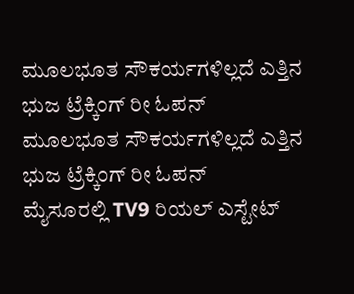ಮೂಲಭೂತ ಸೌಕರ್ಯಗಳಿಲ್ಲದೆ ಎತ್ತಿನ ಭುಜ ಟ್ರೆಕ್ಕಿಂಗ್ ರೀ ಓಪನ್
ಮೂಲಭೂತ ಸೌಕರ್ಯಗಳಿಲ್ಲದೆ ಎತ್ತಿನ ಭುಜ ಟ್ರೆಕ್ಕಿಂಗ್ ರೀ ಓಪನ್
ಮೈಸೂರಲ್ಲಿ TV9 ರಿಯಲ್ ಎಸ್ಟೇಟ್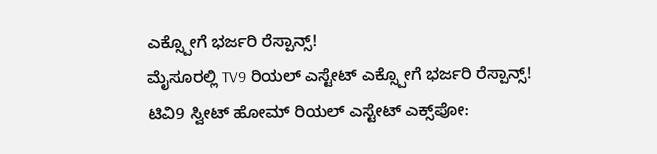ಎಕ್ಸ್ಪೋಗೆ ಭರ್ಜರಿ ರೆಸ್ಪಾನ್ಸ್!
ಮೈಸೂರಲ್ಲಿ TV9 ರಿಯಲ್ ಎಸ್ಟೇಟ್ ಎಕ್ಸ್ಪೋಗೆ ಭರ್ಜರಿ ರೆಸ್ಪಾನ್ಸ್!
ಟಿವಿ9 ಸ್ವೀಟ್ ಹೋಮ್ ರಿಯಲ್ ಎಸ್ಟೇಟ್ ಎಕ್ಸ್‌ಪೋ: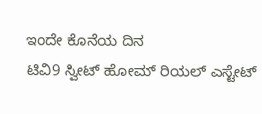ಇಂದೇ ಕೊನೆಯ ದಿನ
ಟಿವಿ9 ಸ್ವೀಟ್ ಹೋಮ್ ರಿಯಲ್ ಎಸ್ಟೇಟ್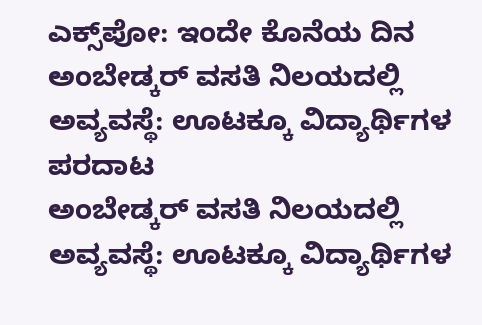ಎಕ್ಸ್‌ಪೋ: ಇಂದೇ ಕೊನೆಯ ದಿನ
ಅಂಬೇಡ್ಕರ್ ವಸತಿ ನಿಲಯದಲ್ಲಿ ಅವ್ಯವಸ್ಥೆ: ಊಟಕ್ಕೂ ವಿದ್ಯಾರ್ಥಿಗಳ ಪರದಾಟ
ಅಂಬೇಡ್ಕರ್ ವಸತಿ ನಿಲಯದಲ್ಲಿ ಅವ್ಯವಸ್ಥೆ: ಊಟಕ್ಕೂ ವಿದ್ಯಾರ್ಥಿಗಳ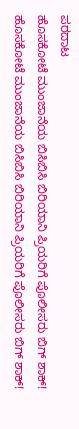ಪರದಾಟ
ಹೊಸಕೋಟೆ ಮುಂಜಾನೆಯ ಬಿಸಿಬಿಸಿ ಬಿರಿಯಾನಿ ಪ್ರಿಯರಿಗೆ ಪೊಲೀಸರು ಬಿಗ್ ಶಾಕ್!
ಹೊಸಕೋಟೆ ಮುಂಜಾನೆಯ ಬಿಸಿಬಿಸಿ ಬಿರಿಯಾನಿ ಪ್ರಿಯರಿಗೆ ಪೊಲೀಸರು ಬಿಗ್ ಶಾಕ್!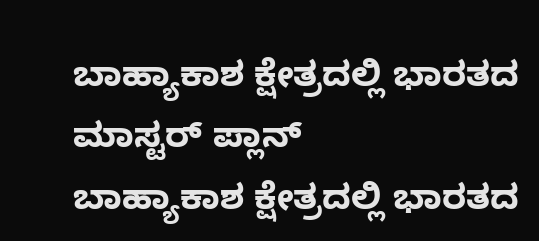ಬಾಹ್ಯಾಕಾಶ ಕ್ಷೇತ್ರದಲ್ಲಿ ಭಾರತದ ಮಾಸ್ಟರ್ ಪ್ಲಾನ್
ಬಾಹ್ಯಾಕಾಶ ಕ್ಷೇತ್ರದಲ್ಲಿ ಭಾರತದ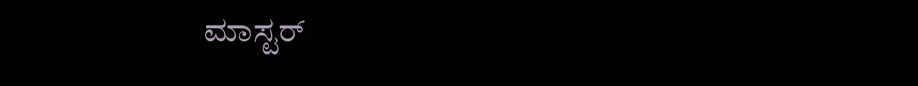ಮಾಸ್ಟರ್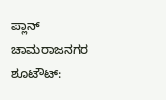ಪ್ಲಾನ್
ಚಾಮರಾಜನಗರ ಶೂಟೌಟ್: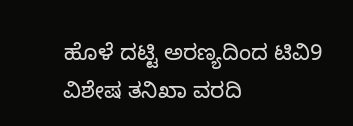ಹೊಳೆ ದಟ್ಟಿ ಅರಣ್ಯದಿಂದ ಟಿವಿ9 ವಿಶೇಷ ತನಿಖಾ ವರದಿ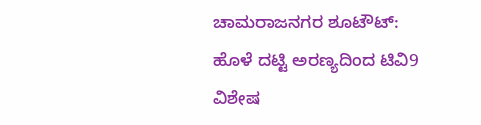ಚಾಮರಾಜನಗರ ಶೂಟೌಟ್: ಹೊಳೆ ದಟ್ಟಿ ಅರಣ್ಯದಿಂದ ಟಿವಿ9 ವಿಶೇಷ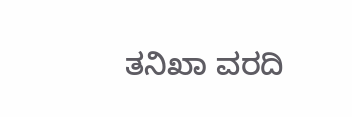ತನಿಖಾ ವರದಿ